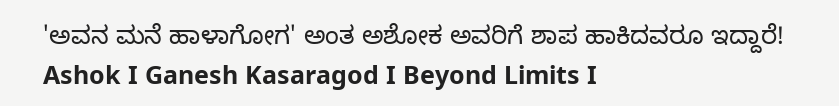'ಅವನ ಮನೆ ಹಾಳಾಗೋಗ' ಅಂತ ಅಶೋಕ ಅವರಿಗೆ ಶಾಪ ಹಾಕಿದವರೂ ಇದ್ದಾರೆ! Ashok I Ganesh Kasaragod I Beyond Limits I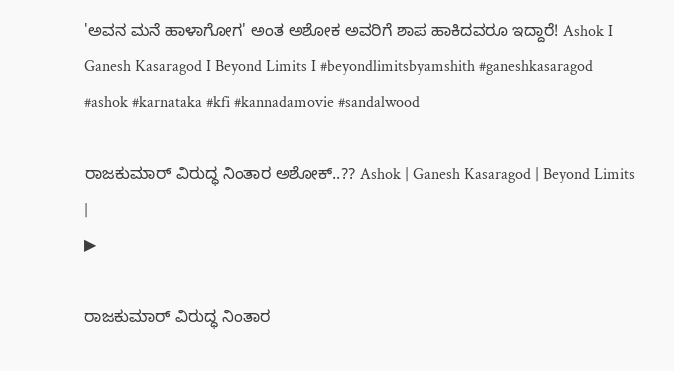'ಅವನ ಮನೆ ಹಾಳಾಗೋಗ' ಅಂತ ಅಶೋಕ ಅವರಿಗೆ ಶಾಪ ಹಾಕಿದವರೂ ಇದ್ದಾರೆ! Ashok I Ganesh Kasaragod I Beyond Limits I #beyondlimitsbyamshith #ganeshkasaragod #ashok #karnataka #kfi #kannadamovie #sandalwood

ರಾಜಕುಮಾರ್ ವಿರುದ್ಧ ನಿಂತಾರ ಅಶೋಕ್..?? Ashok | Ganesh Kasaragod | Beyond Limits |
▶

ರಾಜಕುಮಾರ್ ವಿರುದ್ಧ ನಿಂತಾರ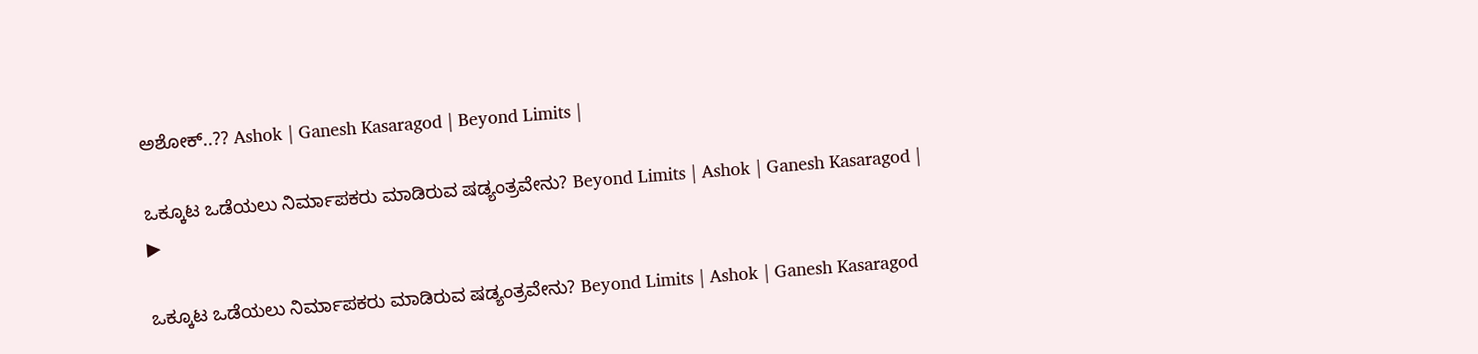ಅಶೋಕ್..?? Ashok | Ganesh Kasaragod | Beyond Limits |

ಒಕ್ಕೂಟ ಒಡೆಯಲು ನಿರ್ಮಾಪಕರು ಮಾಡಿರುವ ಷಡ್ಯಂತ್ರವೇನು? Beyond Limits | Ashok | Ganesh Kasaragod |
▶

ಒಕ್ಕೂಟ ಒಡೆಯಲು ನಿರ್ಮಾಪಕರು ಮಾಡಿರುವ ಷಡ್ಯಂತ್ರವೇನು? Beyond Limits | Ashok | Ganesh Kasaragod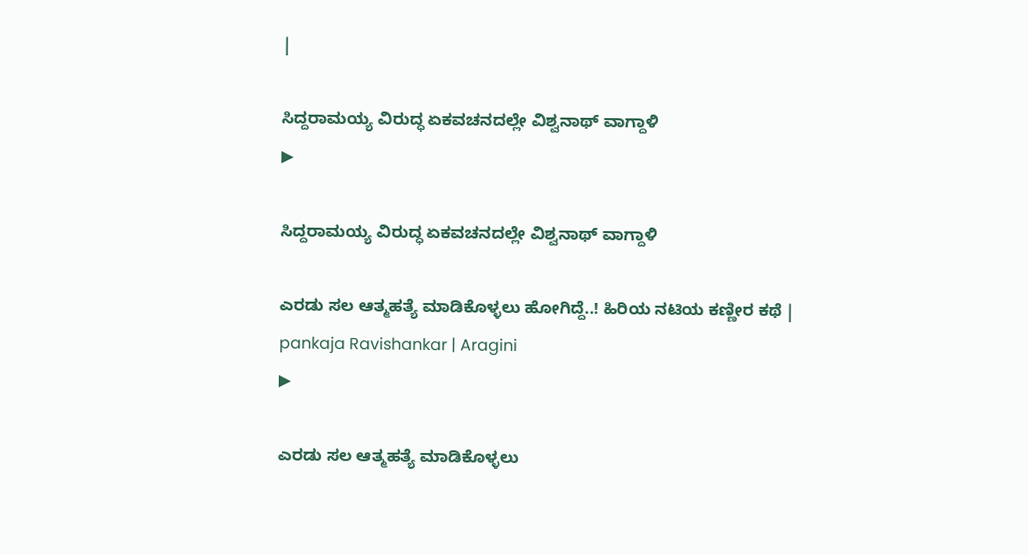|

ಸಿದ್ದರಾಮಯ್ಯ ವಿರುದ್ಧ ಏಕವಚನದಲ್ಲೇ ವಿಶ್ವನಾಥ್ ವಾಗ್ದಾಳಿ
▶

ಸಿದ್ದರಾಮಯ್ಯ ವಿರುದ್ಧ ಏಕವಚನದಲ್ಲೇ ವಿಶ್ವನಾಥ್ ವಾಗ್ದಾಳಿ

ಎರಡು ಸಲ ಆತ್ಮಹತ್ಯೆ ಮಾಡಿಕೊಳ್ಳಲು ಹೋಗಿದ್ದೆ..! ಹಿರಿಯ ನಟಿಯ ಕಣ್ಣೀರ ಕಥೆ | pankaja Ravishankar | Aragini
▶

ಎರಡು ಸಲ ಆತ್ಮಹತ್ಯೆ ಮಾಡಿಕೊಳ್ಳಲು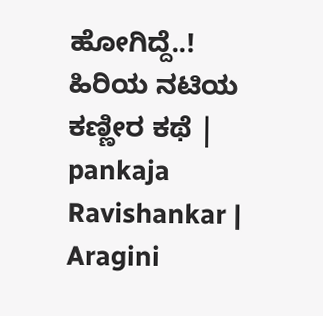ಹೋಗಿದ್ದೆ..! ಹಿರಿಯ ನಟಿಯ ಕಣ್ಣೀರ ಕಥೆ | pankaja Ravishankar | Aragini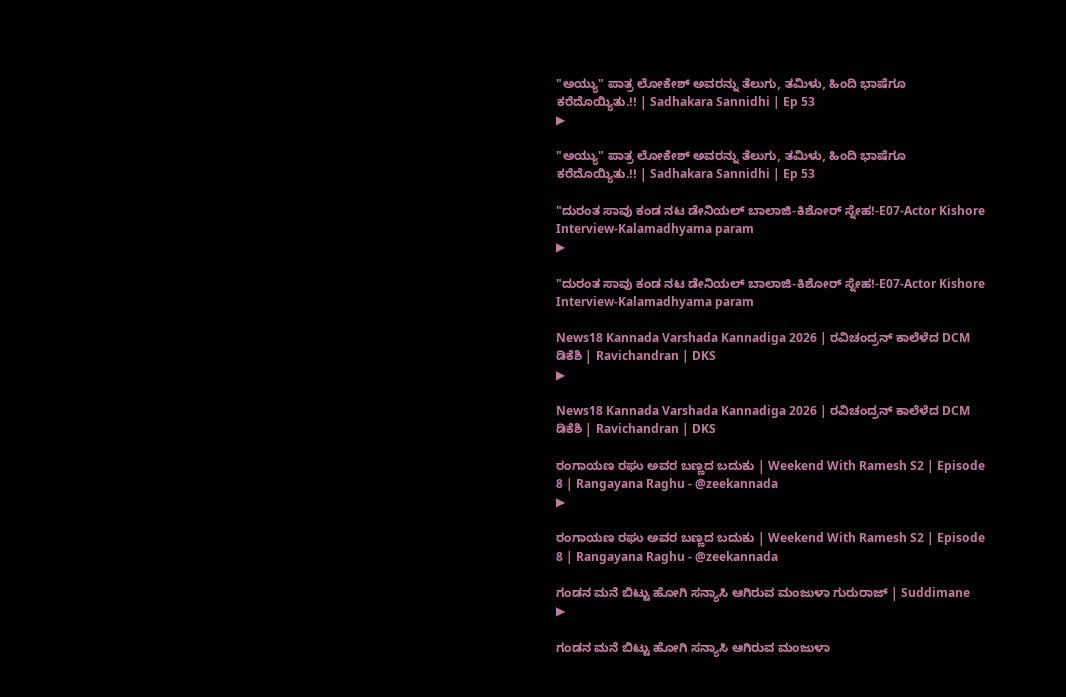"ಅಯ್ಯು" ಪಾತ್ರ ಲೋಕೇಶ್ ಅವರನ್ನು ತೆಲುಗು, ತಮಿಳು, ಹಿಂದಿ ಭಾಷೆಗೂ ಕರೆದೊಯ್ಯಿತು.!! | Sadhakara Sannidhi | Ep 53
▶

"ಅಯ್ಯು" ಪಾತ್ರ ಲೋಕೇಶ್ ಅವರನ್ನು ತೆಲುಗು, ತಮಿಳು, ಹಿಂದಿ ಭಾಷೆಗೂ ಕರೆದೊಯ್ಯಿತು.!! | Sadhakara Sannidhi | Ep 53

"ದುರಂತ ಸಾವು ಕಂಡ ನಟ ಡೇನಿಯಲ್ ಬಾಲಾಜಿ-ಕಿಶೋರ್ ಸ್ನೇಹ!-E07-Actor Kishore Interview-Kalamadhyama param
▶

"ದುರಂತ ಸಾವು ಕಂಡ ನಟ ಡೇನಿಯಲ್ ಬಾಲಾಜಿ-ಕಿಶೋರ್ ಸ್ನೇಹ!-E07-Actor Kishore Interview-Kalamadhyama param

News18 Kannada Varshada Kannadiga 2026 | ರವಿಚಂದ್ರನ್ ಕಾಲೆಳೆದ DCM ಡಿಕೆಶಿ | Ravichandran | DKS
▶

News18 Kannada Varshada Kannadiga 2026 | ರವಿಚಂದ್ರನ್ ಕಾಲೆಳೆದ DCM ಡಿಕೆಶಿ | Ravichandran | DKS

ರಂಗಾಯಣ ರಘು ಅವರ ಬಣ್ಣದ ಬದುಕು | Weekend With Ramesh S2 | Episode 8 | Rangayana Raghu - @zeekannada
▶

ರಂಗಾಯಣ ರಘು ಅವರ ಬಣ್ಣದ ಬದುಕು | Weekend With Ramesh S2 | Episode 8 | Rangayana Raghu - @zeekannada

ಗಂಡನ ಮನೆ ಬಿಟ್ಟು ಹೋಗಿ ಸನ್ಯಾಸಿ ಆಗಿರುವ ಮಂಜುಳಾ ಗುರುರಾಜ್ | Suddimane
▶

ಗಂಡನ ಮನೆ ಬಿಟ್ಟು ಹೋಗಿ ಸನ್ಯಾಸಿ ಆಗಿರುವ ಮಂಜುಳಾ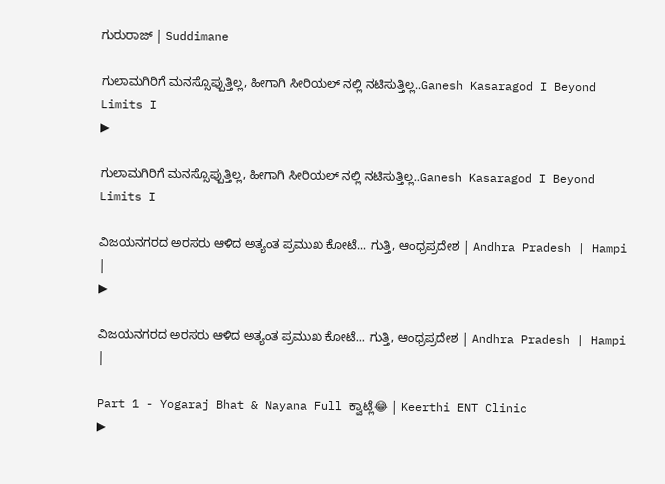ಗುರುರಾಜ್ | Suddimane

ಗುಲಾಮಗಿರಿಗೆ ಮನಸ್ಸೊಪ್ಪುತ್ತಿಲ್ಲ, ಹೀಗಾಗಿ ಸೀರಿಯಲ್ ನಲ್ಲಿ ನಟಿಸುತ್ತಿಲ್ಲ..Ganesh Kasaragod I Beyond Limits I
▶

ಗುಲಾಮಗಿರಿಗೆ ಮನಸ್ಸೊಪ್ಪುತ್ತಿಲ್ಲ, ಹೀಗಾಗಿ ಸೀರಿಯಲ್ ನಲ್ಲಿ ನಟಿಸುತ್ತಿಲ್ಲ..Ganesh Kasaragod I Beyond Limits I

ವಿಜಯನಗರದ ಅರಸರು ಆಳಿದ ಅತ್ಯಂತ ಪ್ರಮುಖ ಕೋಟೆ... ಗುತ್ತಿ, ಆಂಧ್ರಪ್ರದೇಶ | Andhra Pradesh | Hampi |
▶

ವಿಜಯನಗರದ ಅರಸರು ಆಳಿದ ಅತ್ಯಂತ ಪ್ರಮುಖ ಕೋಟೆ... ಗುತ್ತಿ, ಆಂಧ್ರಪ್ರದೇಶ | Andhra Pradesh | Hampi |

Part 1 - Yogaraj Bhat & Nayana Full ಕ್ವಾಟ್ಲೆ😂 | Keerthi ENT Clinic
▶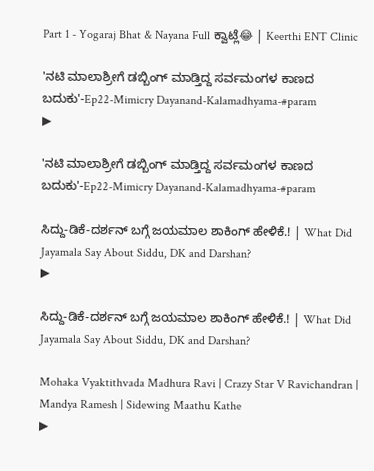Part 1 - Yogaraj Bhat & Nayana Full ಕ್ವಾಟ್ಲೆ😂 | Keerthi ENT Clinic

'ನಟಿ ಮಾಲಾಶ್ರೀಗೆ ಡಬ್ಬಿಂಗ್ ಮಾಡ್ತಿದ್ದ ಸರ್ವಮಂಗಳ ಕಾಣದ ಬದುಕು'-Ep22-Mimicry Dayanand-Kalamadhyama-#param
▶

'ನಟಿ ಮಾಲಾಶ್ರೀಗೆ ಡಬ್ಬಿಂಗ್ ಮಾಡ್ತಿದ್ದ ಸರ್ವಮಂಗಳ ಕಾಣದ ಬದುಕು'-Ep22-Mimicry Dayanand-Kalamadhyama-#param

ಸಿದ್ದು-ಡಿಕೆ-ದರ್ಶನ್ ಬಗ್ಗೆ ಜಯಮಾಲ ಶಾಕಿಂಗ್ ಹೇಳಿಕೆ.! | What Did Jayamala Say About Siddu, DK and Darshan?
▶

ಸಿದ್ದು-ಡಿಕೆ-ದರ್ಶನ್ ಬಗ್ಗೆ ಜಯಮಾಲ ಶಾಕಿಂಗ್ ಹೇಳಿಕೆ.! | What Did Jayamala Say About Siddu, DK and Darshan?

Mohaka Vyaktithvada Madhura Ravi | Crazy Star V Ravichandran | Mandya Ramesh | Sidewing Maathu Kathe
▶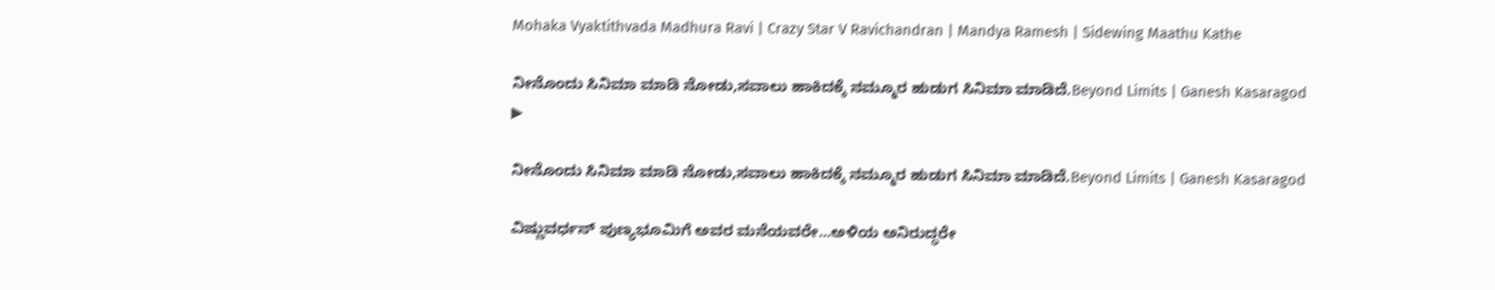Mohaka Vyaktithvada Madhura Ravi | Crazy Star V Ravichandran | Mandya Ramesh | Sidewing Maathu Kathe

ನೀನೊಂದು ಸಿನಿಮಾ ಮಾಡಿ ನೋಡು,ಸವಾಲು ಹಾಕಿದಕ್ಕೆ ನಮ್ಮೂರ ಹುಡುಗ ಸಿನಿಮಾ ಮಾಡಿದೆ.Beyond Limits | Ganesh Kasaragod
▶

ನೀನೊಂದು ಸಿನಿಮಾ ಮಾಡಿ ನೋಡು,ಸವಾಲು ಹಾಕಿದಕ್ಕೆ ನಮ್ಮೂರ ಹುಡುಗ ಸಿನಿಮಾ ಮಾಡಿದೆ.Beyond Limits | Ganesh Kasaragod

ವಿಷ್ಣುವರ್ಧನ್ ಪುಣ್ಯಭೂಮಿಗೆ ಅವರ ಮನೆಯವರೇ...ಅಳಿಯ ಅನಿರುದ್ಧರೇ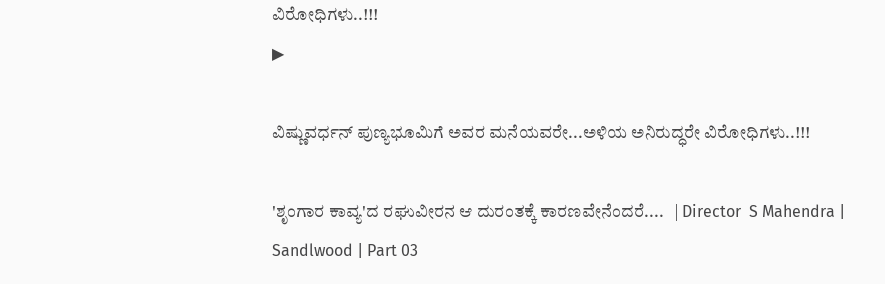ವಿರೋಧಿಗಳು..!!!
▶

ವಿಷ್ಣುವರ್ಧನ್ ಪುಣ್ಯಭೂಮಿಗೆ ಅವರ ಮನೆಯವರೇ...ಅಳಿಯ ಅನಿರುದ್ಧರೇ ವಿರೋಧಿಗಳು..!!!

'ಶೃಂಗಾರ ಕಾವ್ಯ'ದ ರಘುವೀರನ ಆ ದುರಂತಕ್ಕೆ ಕಾರಣವೇನೆಂದರೆ....   | Director  S Mahendra | Sandlwood | Part 03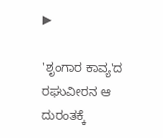▶

'ಶೃಂಗಾರ ಕಾವ್ಯ'ದ ರಘುವೀರನ ಆ ದುರಂತಕ್ಕೆ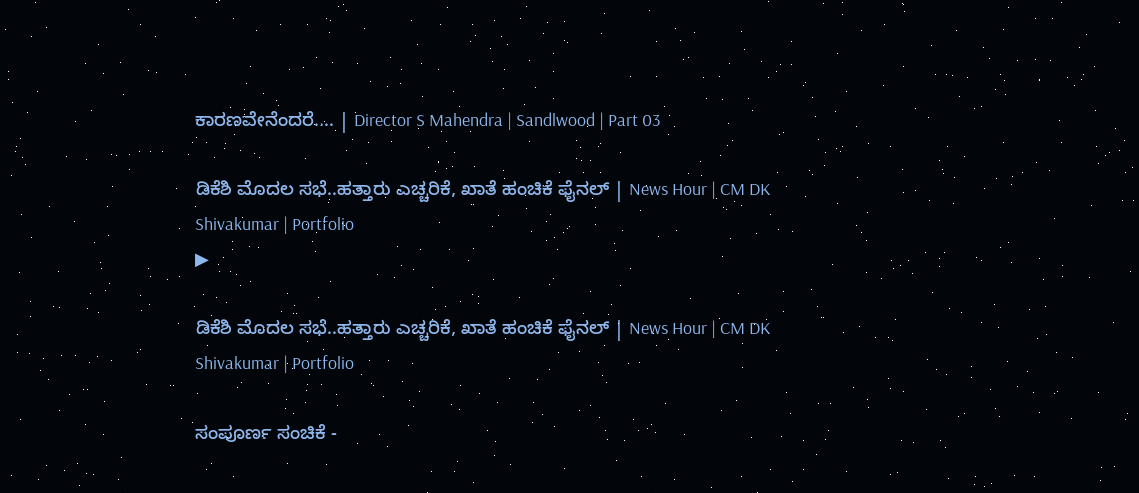ಕಾರಣವೇನೆಂದರೆ.... | Director S Mahendra | Sandlwood | Part 03

ಡಿಕೆಶಿ ಮೊದಲ ಸಭೆ..ಹತ್ತಾರು ಎಚ್ಚರಿಕೆ, ಖಾತೆ ಹಂಚಿಕೆ ಫೈನಲ್ | News Hour | CM DK Shivakumar | Portfolio
▶

ಡಿಕೆಶಿ ಮೊದಲ ಸಭೆ..ಹತ್ತಾರು ಎಚ್ಚರಿಕೆ, ಖಾತೆ ಹಂಚಿಕೆ ಫೈನಲ್ | News Hour | CM DK Shivakumar | Portfolio

ಸಂಪೂರ್ಣ ಸಂಚಿಕೆ -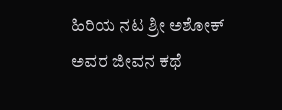ಹಿರಿಯ ನಟ ಶ್ರೀ ಅಶೋಕ್ ಅವರ ಜೀವನ ಕಥೆ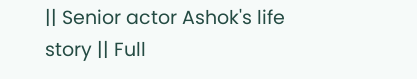|| Senior actor Ashok's life story || Full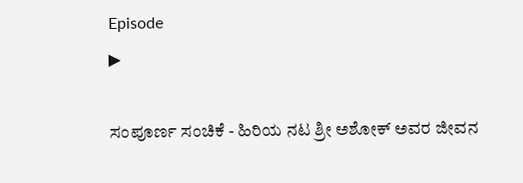Episode
▶

ಸಂಪೂರ್ಣ ಸಂಚಿಕೆ - ಹಿರಿಯ ನಟ ಶ್ರೀ ಅಶೋಕ್ ಅವರ ಜೀವನ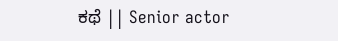ಕಥೆ || Senior actor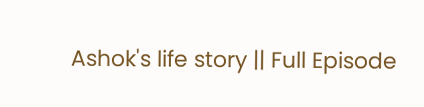Ashok's life story || Full Episode